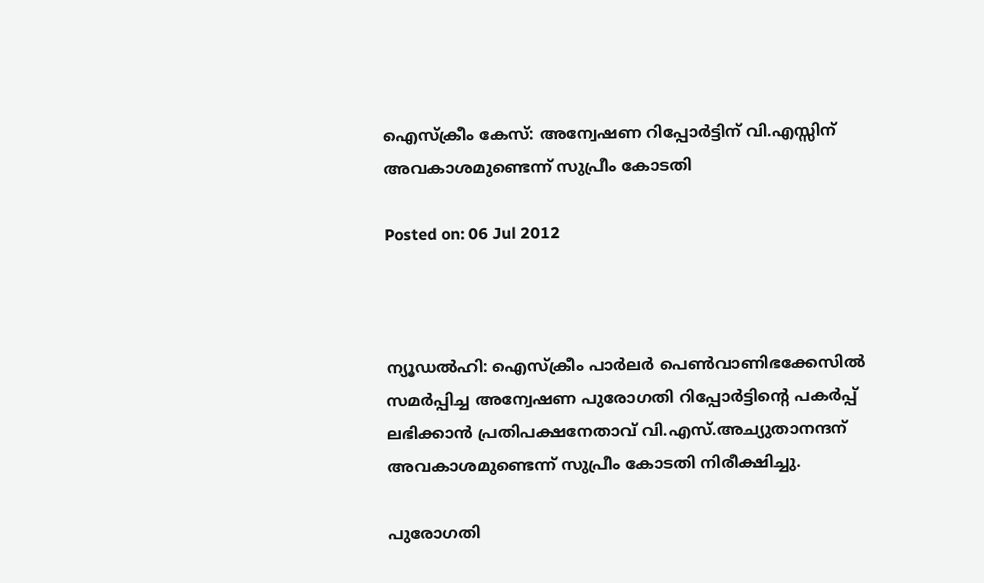ഐസ്‌ക്രീം കേസ്: അന്വേഷണ റിപ്പോര്‍ട്ടിന് വി.എസ്സിന് അവകാശമുണ്ടെന്ന് സുപ്രീം കോടതി

Posted on: 06 Jul 2012



ന്യൂഡല്‍ഹി: ഐസ്‌ക്രീം പാര്‍ലര്‍ പെണ്‍വാണിഭക്കേസില്‍ സമര്‍പ്പിച്ച അന്വേഷണ പുരോഗതി റിപ്പോര്‍ട്ടിന്റെ പകര്‍പ്പ് ലഭിക്കാന്‍ പ്രതിപക്ഷനേതാവ് വി.എസ്.അച്യുതാനന്ദന് അവകാശമുണ്ടെന്ന് സുപ്രീം കോടതി നിരീക്ഷിച്ചു.

പുരോഗതി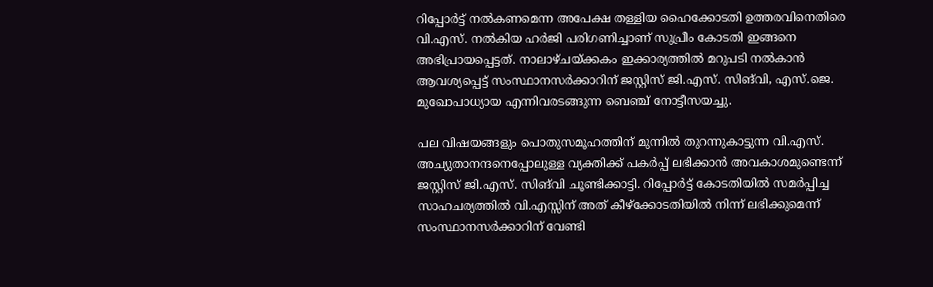റിപ്പോര്‍ട്ട് നല്‍കണമെന്ന അപേക്ഷ തള്ളിയ ഹൈക്കോടതി ഉത്തരവിനെതിരെ വി.എസ്. നല്‍കിയ ഹര്‍ജി പരിഗണിച്ചാണ് സുപ്രീം കോടതി ഇങ്ങനെ അഭിപ്രായപ്പെട്ടത്. നാലാഴ്ചയ്ക്കകം ഇക്കാര്യത്തില്‍ മറുപടി നല്‍കാന്‍ ആവശ്യപ്പെട്ട് സംസ്ഥാനസര്‍ക്കാറിന് ജസ്റ്റിസ് ജി.എസ്. സിങ്‌വി, എസ്.ജെ. മുഖോപാധ്യായ എന്നിവരടങ്ങുന്ന ബെഞ്ച് നോട്ടീസയച്ചു.

പല വിഷയങ്ങളും പൊതുസമൂഹത്തിന് മുന്നില്‍ തുറന്നുകാട്ടുന്ന വി.എസ്. അച്യുതാനന്ദനെപ്പോലുള്ള വ്യക്തിക്ക് പകര്‍പ്പ് ലഭിക്കാന്‍ അവകാശമുണ്ടെന്ന് ജസ്റ്റിസ് ജി.എസ്. സിങ്‌വി ചൂണ്ടിക്കാട്ടി. റിപ്പോര്‍ട്ട് കോടതിയില്‍ സമര്‍പ്പിച്ച സാഹചര്യത്തില്‍ വി.എസ്സിന് അത് കീഴ്‌ക്കോടതിയില്‍ നിന്ന് ലഭിക്കുമെന്ന് സംസ്ഥാനസര്‍ക്കാറിന് വേണ്ടി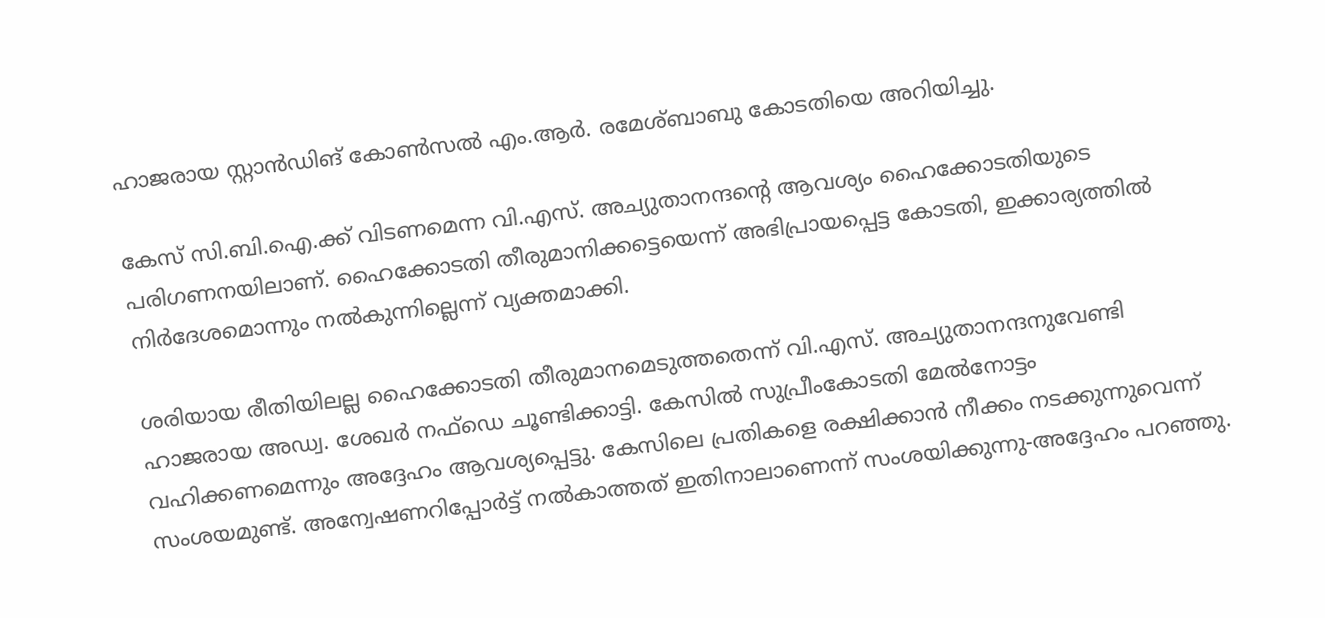ഹാജരായ സ്റ്റാന്‍ഡിങ് കോണ്‍സല്‍ എം.ആര്‍. രമേശ്ബാബു കോടതിയെ അറിയിച്ചു.

കേസ് സി.ബി.ഐ.ക്ക് വിടണമെന്ന വി.എസ്. അച്യുതാനന്ദന്റെ ആവശ്യം ഹൈക്കോടതിയുടെ പരിഗണനയിലാണ്. ഹൈക്കോടതി തീരുമാനിക്കട്ടെയെന്ന് അഭിപ്രായപ്പെട്ട കോടതി, ഇക്കാര്യത്തില്‍ നിര്‍ദേശമൊന്നും നല്‍കുന്നില്ലെന്ന് വ്യക്തമാക്കി.

ശരിയായ രീതിയിലല്ല ഹൈക്കോടതി തീരുമാനമെടുത്തതെന്ന് വി.എസ്. അച്യുതാനന്ദനുവേണ്ടി ഹാജരായ അഡ്വ. ശേഖര്‍ നഫ്‌ഡെ ചൂണ്ടിക്കാട്ടി. കേസില്‍ സുപ്രീംകോടതി മേല്‍നോട്ടം വഹിക്കണമെന്നും അദ്ദേഹം ആവശ്യപ്പെട്ടു. കേസിലെ പ്രതികളെ രക്ഷിക്കാന്‍ നീക്കം നടക്കുന്നുവെന്ന് സംശയമുണ്ട്. അന്വേഷണറിപ്പോര്‍ട്ട് നല്‍കാത്തത് ഇതിനാലാണെന്ന് സംശയിക്കുന്നു-അദ്ദേഹം പറഞ്ഞു.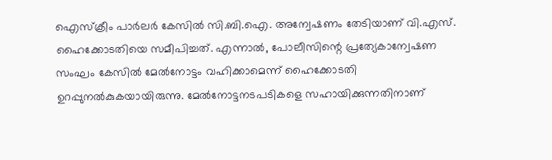ഐസ്‌ക്രീം പാര്‍ലര്‍ കേസില്‍ സി.ബി.ഐ. അന്വേഷണം തേടിയാണ് വി.എസ്. ഹൈക്കോടതിയെ സമീപിച്ചത്. എന്നാല്‍, പോലീസിന്റെ പ്രത്യേകാന്വേഷണ സംഘം കേസില്‍ മേല്‍നോട്ടം വഹിക്കാമെന്ന് ഹൈക്കോടതി ഉറപ്പുനല്‍കുകയായിരുന്നു. മേല്‍നോട്ടനടപടികളെ സഹായിക്കുന്നതിനാണ്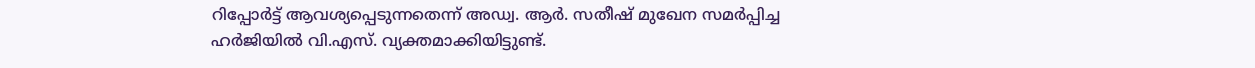റിപ്പോര്‍ട്ട് ആവശ്യപ്പെടുന്നതെന്ന് അഡ്വ. ആര്‍. സതീഷ് മുഖേന സമര്‍പ്പിച്ച ഹര്‍ജിയില്‍ വി.എസ്. വ്യക്തമാക്കിയിട്ടുണ്ട്.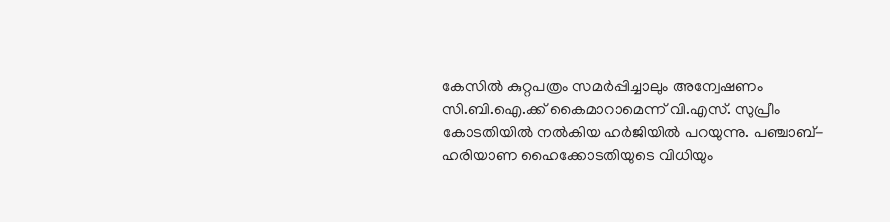കേസില്‍ കുറ്റപത്രം സമര്‍പ്പിച്ചാലും അന്വേഷണം സി.ബി.ഐ.ക്ക് കൈമാറാമെന്ന് വി.എസ്. സുപ്രീം കോടതിയില്‍ നല്‍കിയ ഹര്‍ജിയില്‍ പറയുന്നു. പഞ്ചാബ്-ഹരിയാണ ഹൈക്കോടതിയുടെ വിധിയും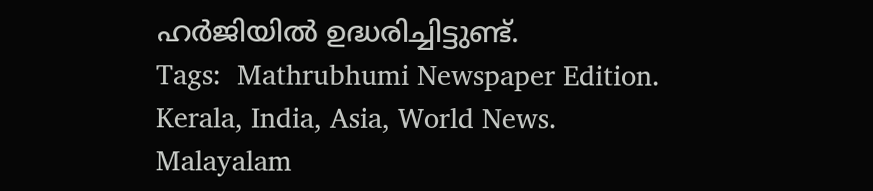ഹര്‍ജിയില്‍ ഉദ്ധരിച്ചിട്ടുണ്ട്.
Tags:  Mathrubhumi Newspaper Edition. Kerala, India, Asia, World News. Malayalam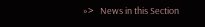»>   News in this Section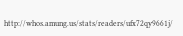http://whos.amung.us/stats/readers/ufx72qy9661j/